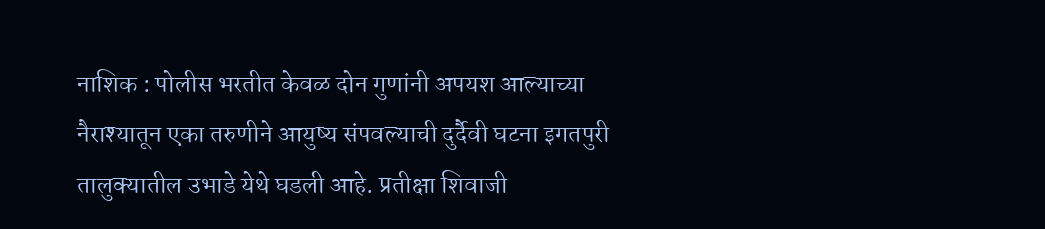नाशिक : पोलीस भरतीत केवळ दोन गुणांनी अपयश आल्याच्या नैराश्यातून एका तरुणीने आयुष्य संपवल्याची दुर्दैवी घटना इगतपुरी तालुक्यातील उभाडे येथे घडली आहे. प्रतीक्षा शिवाजी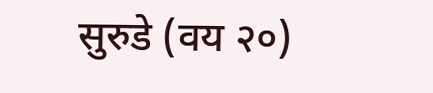सुरुडे (वय २०)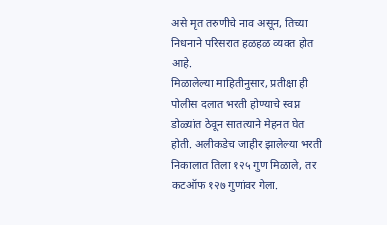असे मृत तरुणीचे नाव असून, तिच्या निधनाने परिसरात हळहळ व्यक्त होत आहे.
मिळालेल्या माहितीनुसार, प्रतीक्षा ही पोलीस दलात भरती होण्याचे स्वप्न डोळ्यांत ठेवून सातत्याने मेहनत घेत होती. अलीकडेच जाहीर झालेल्या भरती निकालात तिला १२५ गुण मिळाले, तर कटऑफ १२७ गुणांवर गेला.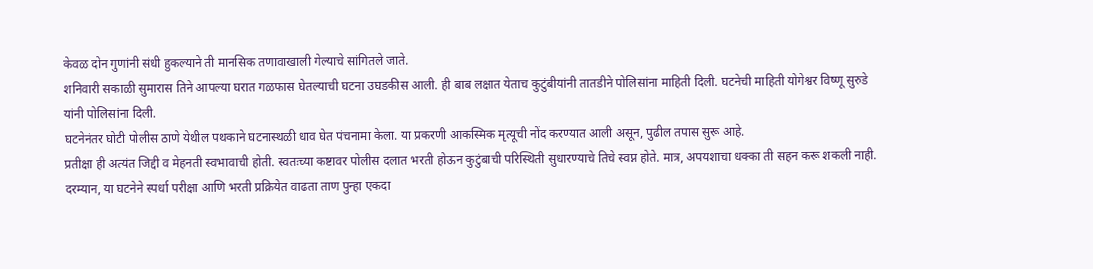केवळ दोन गुणांनी संधी हुकल्याने ती मानसिक तणावाखाली गेल्याचे सांगितले जाते.
शनिवारी सकाळी सुमारास तिने आपल्या घरात गळफास घेतल्याची घटना उघडकीस आली. ही बाब लक्षात येताच कुटुंबीयांनी तातडीने पोलिसांना माहिती दिली. घटनेची माहिती योगेश्वर विष्णू सुरुडे यांनी पोलिसांना दिली.
घटनेनंतर घोटी पोलीस ठाणे येथील पथकाने घटनास्थळी धाव घेत पंचनामा केला. या प्रकरणी आकस्मिक मृत्यूची नोंद करण्यात आली असून, पुढील तपास सुरू आहे.
प्रतीक्षा ही अत्यंत जिद्दी व मेहनती स्वभावाची होती. स्वतःच्या कष्टावर पोलीस दलात भरती होऊन कुटुंबाची परिस्थिती सुधारण्याचे तिचे स्वप्न होते. मात्र, अपयशाचा धक्का ती सहन करू शकली नाही.
दरम्यान, या घटनेने स्पर्धा परीक्षा आणि भरती प्रक्रियेत वाढता ताण पुन्हा एकदा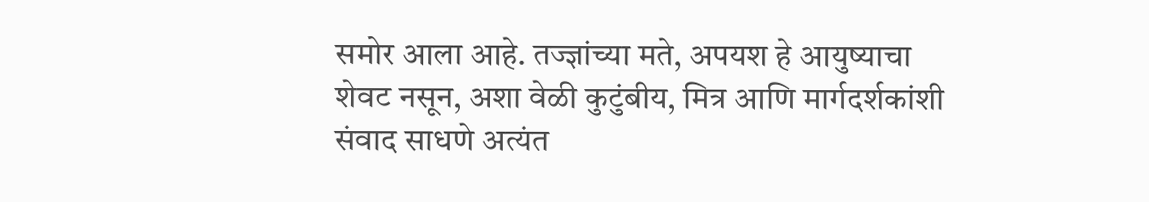समोर आला आहे. तज्ज्ञांच्या मते, अपयश हे आयुष्याचा शेवट नसून, अशा वेळी कुटुंबीय, मित्र आणि मार्गदर्शकांशी संवाद साधणे अत्यंत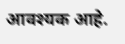आवश्यक आहे.